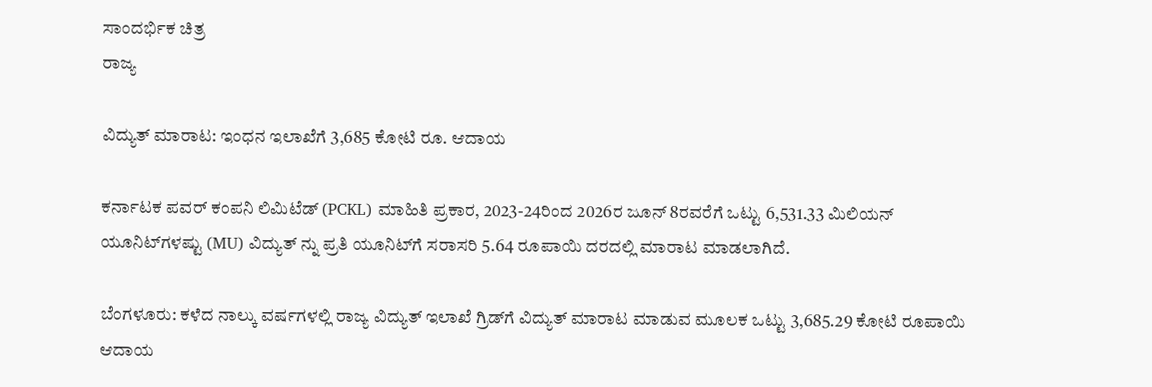ಸಾಂದರ್ಭಿಕ ಚಿತ್ರ
ರಾಜ್ಯ

ವಿದ್ಯುತ್ ಮಾರಾಟ: ಇಂಧನ ಇಲಾಖೆಗೆ 3,685 ಕೋಟಿ ರೂ. ಆದಾಯ

ಕರ್ನಾಟಕ ಪವರ್ ಕಂಪನಿ ಲಿಮಿಟೆಡ್ (PCKL) ಮಾಹಿತಿ ಪ್ರಕಾರ, 2023-24ರಿಂದ 2026ರ ಜೂನ್ 8ರವರೆಗೆ ಒಟ್ಟು 6,531.33 ಮಿಲಿಯನ್ ಯೂನಿಟ್‌ಗಳಷ್ಟು (MU) ವಿದ್ಯುತ್ ನ್ನು ಪ್ರತಿ ಯೂನಿಟ್‌ಗೆ ಸರಾಸರಿ 5.64 ರೂಪಾಯಿ ದರದಲ್ಲಿ ಮಾರಾಟ ಮಾಡಲಾಗಿದೆ.

ಬೆಂಗಳೂರು: ಕಳೆದ ನಾಲ್ಕು ವರ್ಷಗಳಲ್ಲಿ ರಾಜ್ಯ ವಿದ್ಯುತ್ ಇಲಾಖೆ ಗ್ರಿಡ್‌ಗೆ ವಿದ್ಯುತ್ ಮಾರಾಟ ಮಾಡುವ ಮೂಲಕ ಒಟ್ಟು 3,685.29 ಕೋಟಿ ರೂಪಾಯಿ ಆದಾಯ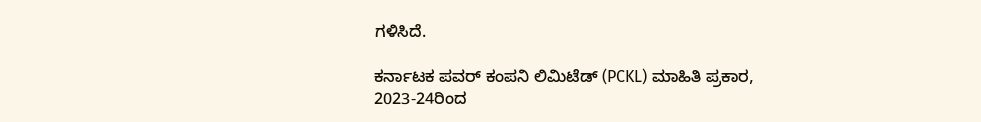ಗಳಿಸಿದೆ.

ಕರ್ನಾಟಕ ಪವರ್ ಕಂಪನಿ ಲಿಮಿಟೆಡ್ (PCKL) ಮಾಹಿತಿ ಪ್ರಕಾರ, 2023-24ರಿಂದ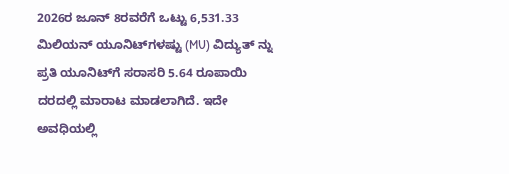2026ರ ಜೂನ್ 8ರವರೆಗೆ ಒಟ್ಟು 6,531.33 ಮಿಲಿಯನ್ ಯೂನಿಟ್‌ಗಳಷ್ಟು (MU) ವಿದ್ಯುತ್ ನ್ನು ಪ್ರತಿ ಯೂನಿಟ್‌ಗೆ ಸರಾಸರಿ 5.64 ರೂಪಾಯಿ ದರದಲ್ಲಿ ಮಾರಾಟ ಮಾಡಲಾಗಿದೆ. ಇದೇ ಅವಧಿಯಲ್ಲಿ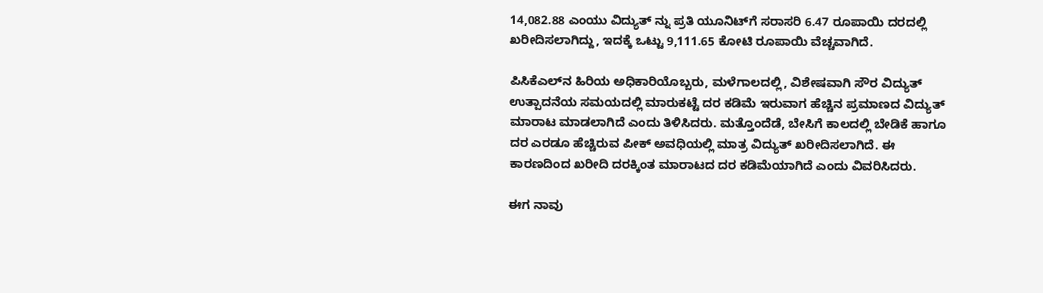14,082.88 ಎಂಯು ವಿದ್ಯುತ್ ನ್ನು ಪ್ರತಿ ಯೂನಿಟ್‌ಗೆ ಸರಾಸರಿ 6.47 ರೂಪಾಯಿ ದರದಲ್ಲಿ ಖರೀದಿಸಲಾಗಿದ್ದು, ಇದಕ್ಕೆ ಒಟ್ಟು 9,111.65 ಕೋಟಿ ರೂಪಾಯಿ ವೆಚ್ಚವಾಗಿದೆ.

ಪಿಸಿಕೆಎಲ್‌ನ ಹಿರಿಯ ಅಧಿಕಾರಿಯೊಬ್ಬರು, ಮಳೆಗಾಲದಲ್ಲಿ, ವಿಶೇಷವಾಗಿ ಸೌರ ವಿದ್ಯುತ್ ಉತ್ಪಾದನೆಯ ಸಮಯದಲ್ಲಿ ಮಾರುಕಟ್ಟೆ ದರ ಕಡಿಮೆ ಇರುವಾಗ ಹೆಚ್ಚಿನ ಪ್ರಮಾಣದ ವಿದ್ಯುತ್ ಮಾರಾಟ ಮಾಡಲಾಗಿದೆ ಎಂದು ತಿಳಿಸಿದರು. ಮತ್ತೊಂದೆಡೆ, ಬೇಸಿಗೆ ಕಾಲದಲ್ಲಿ ಬೇಡಿಕೆ ಹಾಗೂ ದರ ಎರಡೂ ಹೆಚ್ಚಿರುವ ಪೀಕ್ ಅವಧಿಯಲ್ಲಿ ಮಾತ್ರ ವಿದ್ಯುತ್ ಖರೀದಿಸಲಾಗಿದೆ. ಈ ಕಾರಣದಿಂದ ಖರೀದಿ ದರಕ್ಕಿಂತ ಮಾರಾಟದ ದರ ಕಡಿಮೆಯಾಗಿದೆ ಎಂದು ವಿವರಿಸಿದರು.

ಈಗ ನಾವು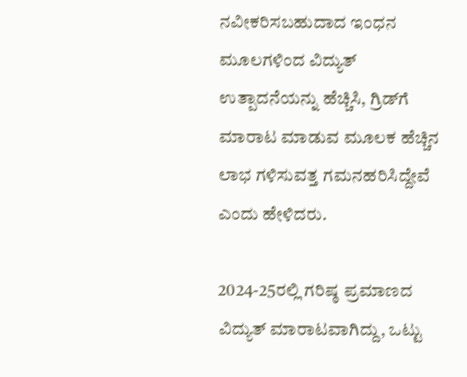ನವೀಕರಿಸಬಹುದಾದ ಇಂಧನ ಮೂಲಗಳಿಂದ ವಿದ್ಯುತ್ ಉತ್ಪಾದನೆಯನ್ನು ಹೆಚ್ಚಿಸಿ, ಗ್ರಿಡ್‌ಗೆ ಮಾರಾಟ ಮಾಡುವ ಮೂಲಕ ಹೆಚ್ಚಿನ ಲಾಭ ಗಳಿಸುವತ್ತ ಗಮನಹರಿಸಿದ್ದೇವೆ ಎಂದು ಹೇಳಿದರು.

2024-25ರಲ್ಲಿ ಗರಿಷ್ಠ ಪ್ರಮಾಣದ ವಿದ್ಯುತ್ ಮಾರಾಟವಾಗಿದ್ದು, ಒಟ್ಟು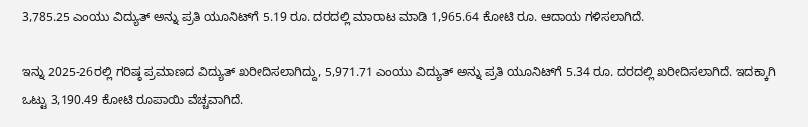3,785.25 ಎಂಯು ವಿದ್ಯುತ್ ಅನ್ನು ಪ್ರತಿ ಯೂನಿಟ್‌ಗೆ 5.19 ರೂ. ದರದಲ್ಲಿ ಮಾರಾಟ ಮಾಡಿ 1,965.64 ಕೋಟಿ ರೂ. ಆದಾಯ ಗಳಿಸಲಾಗಿದೆ.

ಇನ್ನು 2025-26ರಲ್ಲಿ ಗರಿಷ್ಠ ಪ್ರಮಾಣದ ವಿದ್ಯುತ್ ಖರೀದಿಸಲಾಗಿದ್ದು, 5,971.71 ಎಂಯು ವಿದ್ಯುತ್ ಅನ್ನು ಪ್ರತಿ ಯೂನಿಟ್‌ಗೆ 5.34 ರೂ. ದರದಲ್ಲಿ ಖರೀದಿಸಲಾಗಿದೆ. ಇದಕ್ಕಾಗಿ ಒಟ್ಟು 3,190.49 ಕೋಟಿ ರೂಪಾಯಿ ವೆಚ್ಚವಾಗಿದೆ.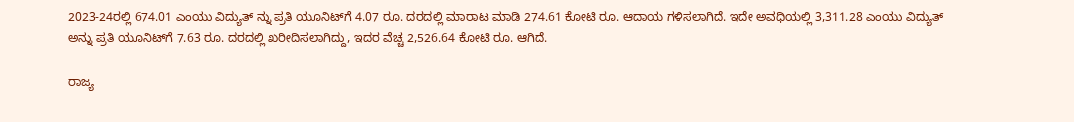2023-24ರಲ್ಲಿ 674.01 ಎಂಯು ವಿದ್ಯುತ್ ನ್ನು ಪ್ರತಿ ಯೂನಿಟ್‌ಗೆ 4.07 ರೂ. ದರದಲ್ಲಿ ಮಾರಾಟ ಮಾಡಿ 274.61 ಕೋಟಿ ರೂ. ಆದಾಯ ಗಳಿಸಲಾಗಿದೆ. ಇದೇ ಅವಧಿಯಲ್ಲಿ 3,311.28 ಎಂಯು ವಿದ್ಯುತ್ ಅನ್ನು ಪ್ರತಿ ಯೂನಿಟ್‌ಗೆ 7.63 ರೂ. ದರದಲ್ಲಿ ಖರೀದಿಸಲಾಗಿದ್ದು, ಇದರ ವೆಚ್ಚ 2,526.64 ಕೋಟಿ ರೂ. ಆಗಿದೆ.

ರಾಜ್ಯ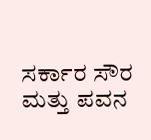ಸರ್ಕಾರ ಸೌರ ಮತ್ತು ಪವನ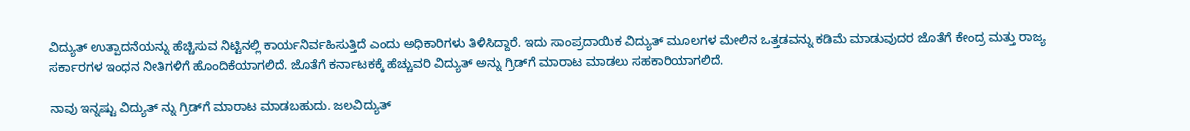ವಿದ್ಯುತ್ ಉತ್ಪಾದನೆಯನ್ನು ಹೆಚ್ಚಿಸುವ ನಿಟ್ಟಿನಲ್ಲಿ ಕಾರ್ಯನಿರ್ವಹಿಸುತ್ತಿದೆ ಎಂದು ಅಧಿಕಾರಿಗಳು ತಿಳಿಸಿದ್ದಾರೆ. ಇದು ಸಾಂಪ್ರದಾಯಿಕ ವಿದ್ಯುತ್ ಮೂಲಗಳ ಮೇಲಿನ ಒತ್ತಡವನ್ನು ಕಡಿಮೆ ಮಾಡುವುದರ ಜೊತೆಗೆ ಕೇಂದ್ರ ಮತ್ತು ರಾಜ್ಯ ಸರ್ಕಾರಗಳ ಇಂಧನ ನೀತಿಗಳಿಗೆ ಹೊಂದಿಕೆಯಾಗಲಿದೆ. ಜೊತೆಗೆ ಕರ್ನಾಟಕಕ್ಕೆ ಹೆಚ್ಚುವರಿ ವಿದ್ಯುತ್ ಅನ್ನು ಗ್ರಿಡ್‌ಗೆ ಮಾರಾಟ ಮಾಡಲು ಸಹಕಾರಿಯಾಗಲಿದೆ.

ನಾವು ಇನ್ನಷ್ಟು ವಿದ್ಯುತ್ ನ್ನು ಗ್ರಿಡ್‌ಗೆ ಮಾರಾಟ ಮಾಡಬಹುದು. ಜಲವಿದ್ಯುತ್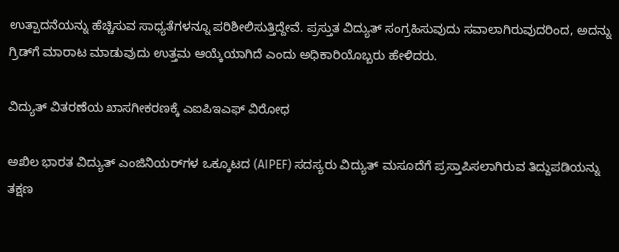ಉತ್ಪಾದನೆಯನ್ನು ಹೆಚ್ಚಿಸುವ ಸಾಧ್ಯತೆಗಳನ್ನೂ ಪರಿಶೀಲಿಸುತ್ತಿದ್ದೇವೆ. ಪ್ರಸ್ತುತ ವಿದ್ಯುತ್ ಸಂಗ್ರಹಿಸುವುದು ಸವಾಲಾಗಿರುವುದರಿಂದ, ಅದನ್ನು ಗ್ರಿಡ್‌ಗೆ ಮಾರಾಟ ಮಾಡುವುದು ಉತ್ತಮ ಆಯ್ಕೆಯಾಗಿದೆ ಎಂದು ಅಧಿಕಾರಿಯೊಬ್ಬರು ಹೇಳಿದರು.

ವಿದ್ಯುತ್ ವಿತರಣೆಯ ಖಾಸಗೀಕರಣಕ್ಕೆ ಎಐಪಿಇಎಫ್ ವಿರೋಧ

ಅಖಿಲ ಭಾರತ ವಿದ್ಯುತ್ ಎಂಜಿನಿಯರ್‌ಗಳ ಒಕ್ಕೂಟದ (AIPEF) ಸದಸ್ಯರು ವಿದ್ಯುತ್ ಮಸೂದೆಗೆ ಪ್ರಸ್ತಾಪಿಸಲಾಗಿರುವ ತಿದ್ದುಪಡಿಯನ್ನು ತಕ್ಷಣ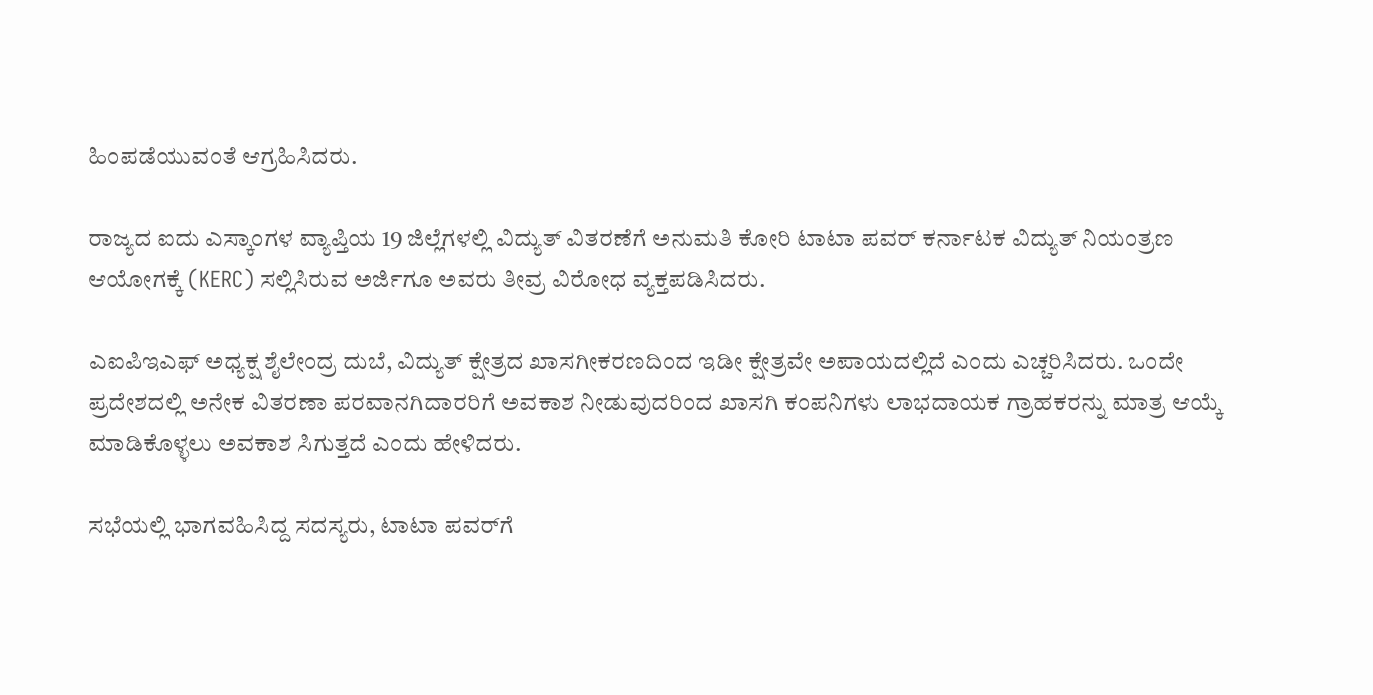ಹಿಂಪಡೆಯುವಂತೆ ಆಗ್ರಹಿಸಿದರು.

ರಾಜ್ಯದ ಐದು ಎಸ್ಕಾಂಗಳ ವ್ಯಾಪ್ತಿಯ 19 ಜಿಲ್ಲೆಗಳಲ್ಲಿ ವಿದ್ಯುತ್ ವಿತರಣೆಗೆ ಅನುಮತಿ ಕೋರಿ ಟಾಟಾ ಪವರ್ ಕರ್ನಾಟಕ ವಿದ್ಯುತ್ ನಿಯಂತ್ರಣ ಆಯೋಗಕ್ಕೆ (KERC) ಸಲ್ಲಿಸಿರುವ ಅರ್ಜಿಗೂ ಅವರು ತೀವ್ರ ವಿರೋಧ ವ್ಯಕ್ತಪಡಿಸಿದರು.

ಎಐಪಿಇಎಫ್ ಅಧ್ಯಕ್ಷ ಶೈಲೇಂದ್ರ ದುಬೆ, ವಿದ್ಯುತ್ ಕ್ಷೇತ್ರದ ಖಾಸಗೀಕರಣದಿಂದ ಇಡೀ ಕ್ಷೇತ್ರವೇ ಅಪಾಯದಲ್ಲಿದೆ ಎಂದು ಎಚ್ಚರಿಸಿದರು. ಒಂದೇ ಪ್ರದೇಶದಲ್ಲಿ ಅನೇಕ ವಿತರಣಾ ಪರವಾನಗಿದಾರರಿಗೆ ಅವಕಾಶ ನೀಡುವುದರಿಂದ ಖಾಸಗಿ ಕಂಪನಿಗಳು ಲಾಭದಾಯಕ ಗ್ರಾಹಕರನ್ನು ಮಾತ್ರ ಆಯ್ಕೆ ಮಾಡಿಕೊಳ್ಳಲು ಅವಕಾಶ ಸಿಗುತ್ತದೆ ಎಂದು ಹೇಳಿದರು.

ಸಭೆಯಲ್ಲಿ ಭಾಗವಹಿಸಿದ್ದ ಸದಸ್ಯರು, ಟಾಟಾ ಪವರ್‌ಗೆ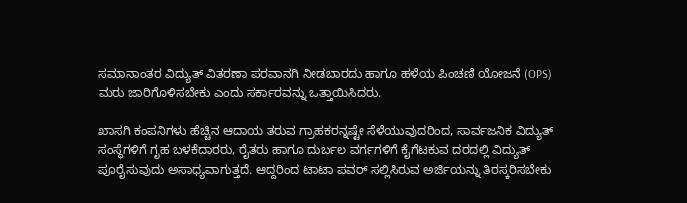ಸಮಾನಾಂತರ ವಿದ್ಯುತ್ ವಿತರಣಾ ಪರವಾನಗಿ ನೀಡಬಾರದು ಹಾಗೂ ಹಳೆಯ ಪಿಂಚಣಿ ಯೋಜನೆ (OPS) ಮರು ಜಾರಿಗೊಳಿಸಬೇಕು ಎಂದು ಸರ್ಕಾರವನ್ನು ಒತ್ತಾಯಿಸಿದರು.

ಖಾಸಗಿ ಕಂಪನಿಗಳು ಹೆಚ್ಚಿನ ಆದಾಯ ತರುವ ಗ್ರಾಹಕರನ್ನಷ್ಟೇ ಸೆಳೆಯುವುದರಿಂದ, ಸಾರ್ವಜನಿಕ ವಿದ್ಯುತ್ ಸಂಸ್ಥೆಗಳಿಗೆ ಗೃಹ ಬಳಕೆದಾರರು, ರೈತರು ಹಾಗೂ ದುರ್ಬಲ ವರ್ಗಗಳಿಗೆ ಕೈಗೆಟಕುವ ದರದಲ್ಲಿ ವಿದ್ಯುತ್ ಪೂರೈಸುವುದು ಅಸಾಧ್ಯವಾಗುತ್ತದೆ. ಆದ್ದರಿಂದ ಟಾಟಾ ಪವರ್ ಸಲ್ಲಿಸಿರುವ ಅರ್ಜಿಯನ್ನು ತಿರಸ್ಕರಿಸಬೇಕು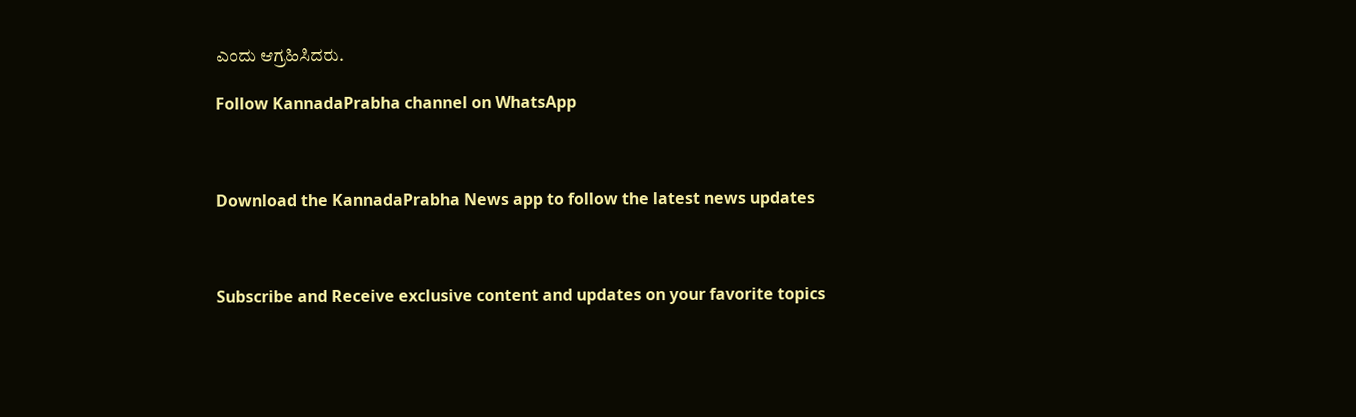ಎಂದು ಆಗ್ರಹಿಸಿದರು.

Follow KannadaPrabha channel on WhatsApp



Download the KannadaPrabha News app to follow the latest news updates



Subscribe and Receive exclusive content and updates on your favorite topics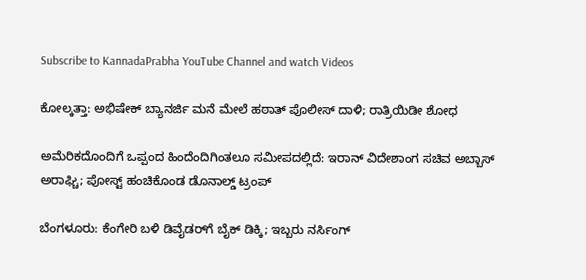Subscribe to KannadaPrabha YouTube Channel and watch Videos

ಕೋಲ್ಕತ್ತಾ: ಅಭಿಷೇಕ್ ಬ್ಯಾನರ್ಜಿ ಮನೆ ಮೇಲೆ ಹಠಾತ್ ಪೊಲೀಸ್ ದಾಳಿ; ರಾತ್ರಿಯಿಡೀ ಶೋಧ

ಅಮೆರಿಕದೊಂದಿಗೆ ಒಪ್ಪಂದ ಹಿಂದೆಂದಿಗಿಂತಲೂ ಸಮೀಪದಲ್ಲಿದೆ: ಇರಾನ್ ವಿದೇಶಾಂಗ ಸಚಿವ ಅಬ್ಬಾಸ್ ಅರಾಘ್ಚಿ; ಪೋಸ್ಟ್ ಹಂಚಿಕೊಂಡ ಡೊನಾಲ್ಡ್ ಟ್ರಂಪ್

ಬೆಂಗಳೂರು: ಕೆಂಗೇರಿ ಬಳಿ ಡಿವೈಡರ್‌ಗೆ ಬೈಕ್ ಡಿಕ್ಕಿ; ಇಬ್ಬರು ನರ್ಸಿಂಗ್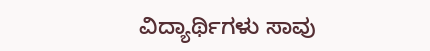ವಿದ್ಯಾರ್ಥಿಗಳು ಸಾವು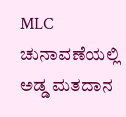MLC ಚುನಾವಣೆಯಲ್ಲಿ ಅಡ್ಡ ಮತದಾನ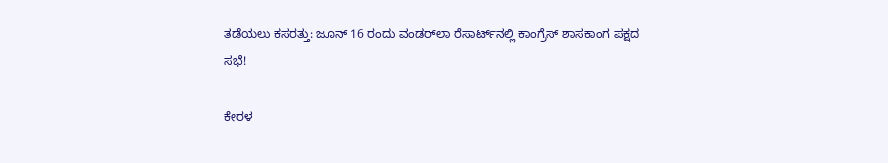ತಡೆಯಲು ಕಸರತ್ತು: ಜೂನ್ 16 ರಂದು ವಂಡರ್‌ಲಾ ರೆಸಾರ್ಟ್‌ನಲ್ಲಿ ಕಾಂಗ್ರೆಸ್ ಶಾಸಕಾಂಗ ಪಕ್ಷದ ಸಭೆ!

ಕೇರಳ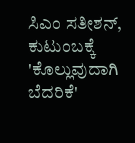ಸಿಎಂ ಸತೀಶನ್, ಕುಟುಂಬಕ್ಕೆ 'ಕೊಲ್ಲುವುದಾಗಿ ಬೆದರಿಕೆ'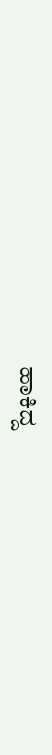ಹಾಕಿದ್ದ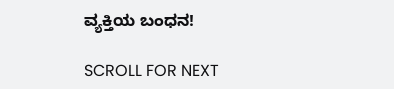ವ್ಯಕ್ತಿಯ ಬಂಧನ!

SCROLL FOR NEXT